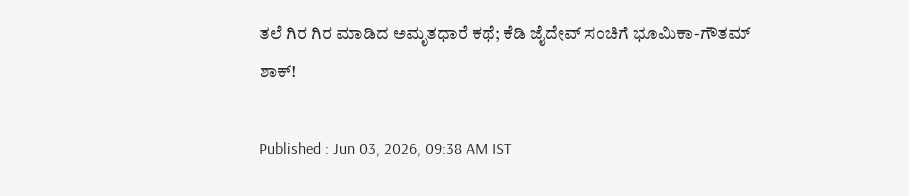ತಲೆ ಗಿರ ಗಿರ ಮಾಡಿದ ಅಮೃತಧಾರೆ ಕಥೆ; ಕೆಡಿ ಜೈದೇವ್‌ ಸಂಚಿಗೆ ಭೂಮಿಕಾ-ಗೌತಮ್‌ ಶಾಕ್!

Published : Jun 03, 2026, 09:38 AM IST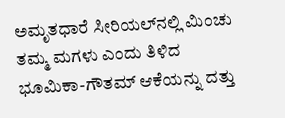ಅಮೃತಧಾರೆ ಸೀರಿಯಲ್‌ನಲ್ಲಿ ಮಿಂಚು ತಮ್ಮ ಮಗಳು ಎಂದು ತಿಳಿದ ಭೂಮಿಕಾ-ಗೌತಮ್ ಆಕೆಯನ್ನು ದತ್ತು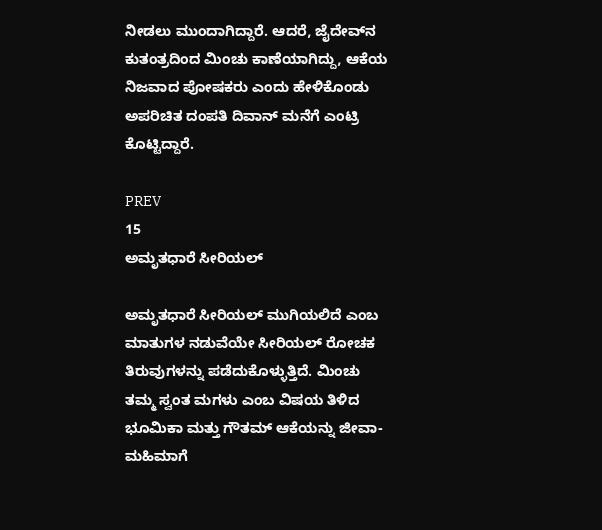ನೀಡಲು ಮುಂದಾಗಿದ್ದಾರೆ. ಆದರೆ, ಜೈದೇವ್‌ನ ಕುತಂತ್ರದಿಂದ ಮಿಂಚು ಕಾಣೆಯಾಗಿದ್ದು, ಆಕೆಯ ನಿಜವಾದ ಪೋಷಕರು ಎಂದು ಹೇಳಿಕೊಂಡು ಅಪರಿಚಿತ ದಂಪತಿ ದಿವಾನ್ ಮನೆಗೆ ಎಂಟ್ರಿ ಕೊಟ್ಟಿದ್ದಾರೆ.

PREV
15
ಅಮೃತಧಾರೆ ಸೀರಿಯಲ್

ಅಮೃತಧಾರೆ ಸೀರಿಯಲ್ ಮುಗಿಯಲಿದೆ ಎಂಬ ಮಾತುಗಳ ನಡುವೆಯೇ ಸೀರಿಯಲ್‌ ರೋಚಕ ತಿರುವುಗಳನ್ನು ಪಡೆದುಕೊಳ್ಳುತ್ತಿದೆ. ಮಿಂಚು ತಮ್ಮ ಸ್ವಂತ ಮಗಳು ಎಂಬ ವಿಷಯ ತಿಳಿದ ಭೂಮಿಕಾ ಮತ್ತು ಗೌತಮ್ ಆಕೆಯನ್ನು ಜೀವಾ-ಮಹಿಮಾಗೆ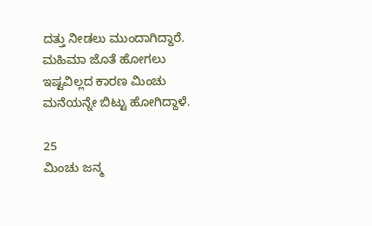ದತ್ತು ನೀಡಲು ಮುಂದಾಗಿದ್ದಾರೆ. ಮಹಿಮಾ ಜೊತೆ ಹೋಗಲು ಇಷ್ಟವಿಲ್ಲದ ಕಾರಣ ಮಿಂಚು ಮನೆಯನ್ನೇ ಬಿಟ್ಟು ಹೋಗಿದ್ದಾಳೆ.

25
ಮಿಂಚು ಜನ್ಮ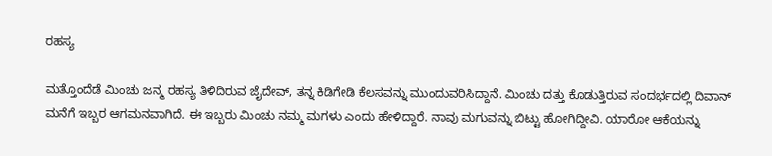ರಹಸ್ಯ

ಮತ್ತೊಂದೆಡೆ ಮಿಂಚು ಜನ್ಮ ರಹಸ್ಯ ತಿಳಿದಿರುವ ಜೈದೇವ್‌, ತನ್ನ ಕಿಡಿಗೇಡಿ ಕೆಲಸವನ್ನು ಮುಂದುವರಿಸಿದ್ದಾನೆ. ಮಿಂಚು ದತ್ತು ಕೊಡುತ್ತಿರುವ ಸಂದರ್ಭದಲ್ಲಿ ದಿವಾನ್ ಮನೆಗೆ ಇಬ್ಬರ ಆಗಮನವಾಗಿದೆ. ಈ ಇಬ್ಬರು ಮಿಂಚು ನಮ್ಮ ಮಗಳು ಎಂದು ಹೇಳಿದ್ದಾರೆ. ನಾವು ಮಗುವನ್ನು ಬಿಟ್ಟು ಹೋಗಿದ್ದೀವಿ. ಯಾರೋ ಆಕೆಯನ್ನು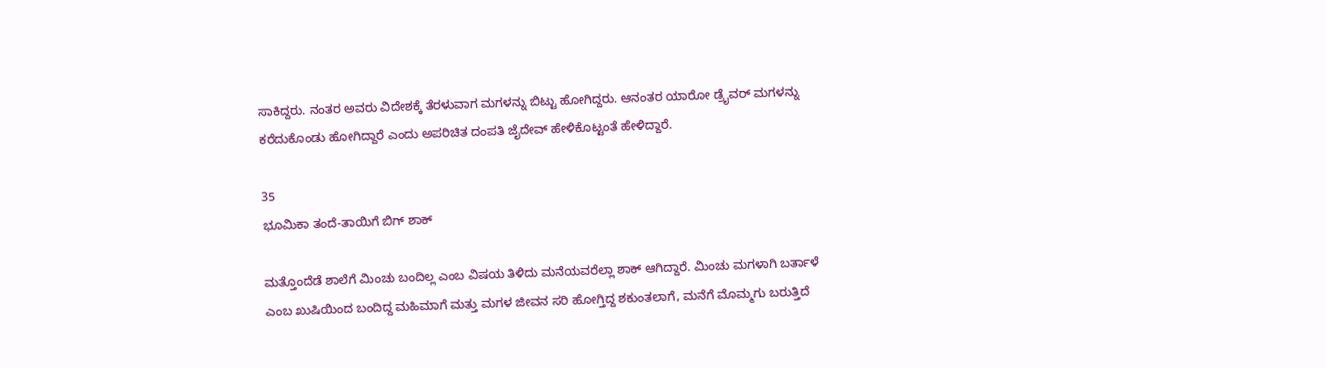ಸಾಕಿದ್ದರು. ನಂತರ ಅವರು ವಿದೇಶಕ್ಕೆ ತೆರಳುವಾಗ ಮಗಳನ್ನು ಬಿಟ್ಟು ಹೋಗಿದ್ದರು. ಆನಂತರ ಯಾರೋ ಡ್ರೈವರ್ ಮಗಳನ್ನು ಕರೆದುಕೊಂಡು ಹೋಗಿದ್ದಾರೆ ಎಂದು ಅಪರಿಚಿತ ದಂಪತಿ ಜೈದೇವ್ ಹೇಳಿಕೊಟ್ಟಂತೆ ಹೇಳಿದ್ದಾರೆ.

35
ಭೂಮಿಕಾ ತಂದೆ-ತಾಯಿಗೆ ಬಿಗ್ ಶಾಕ್

ಮತ್ತೊಂದೆಡೆ ಶಾಲೆಗೆ ಮಿಂಚು ಬಂದಿಲ್ಲ ಎಂಬ ವಿಷಯ ತಿಳಿದು ಮನೆಯವರೆಲ್ಲಾ ಶಾಕ್ ಆಗಿದ್ದಾರೆ. ಮಿಂಚು ಮಗಳಾಗಿ ಬರ್ತಾಳೆ ಎಂಬ ಖುಷಿಯಿಂದ ಬಂದಿದ್ದ ಮಹಿಮಾಗೆ ಮತ್ತು ಮಗಳ ಜೀವನ ಸರಿ ಹೋಗ್ತಿದ್ದ ಶಕುಂತಲಾಗೆ, ಮನೆಗೆ ಮೊಮ್ಮಗು ಬರುತ್ತಿದೆ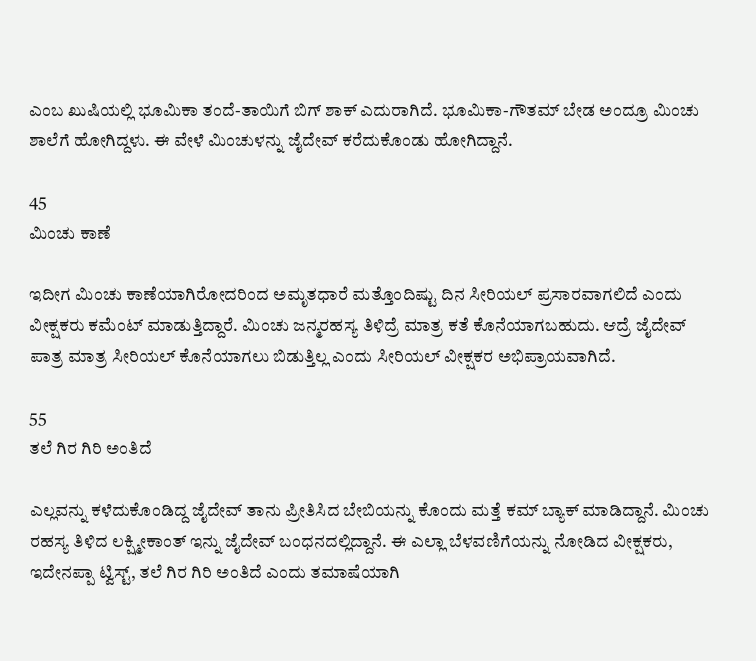ಎಂಬ ಖುಷಿಯಲ್ಲಿ ಭೂಮಿಕಾ ತಂದೆ-ತಾಯಿಗೆ ಬಿಗ್ ಶಾಕ್ ಎದುರಾಗಿದೆ. ಭೂಮಿಕಾ-ಗೌತಮ್ ಬೇಡ ಅಂದ್ರೂ ಮಿಂಚು ಶಾಲೆಗೆ ಹೋಗಿದ್ದಳು. ಈ ವೇಳೆ ಮಿಂಚುಳನ್ನು ಜೈದೇವ್‌ ಕರೆದುಕೊಂಡು ಹೋಗಿದ್ದಾನೆ.

45
ಮಿಂಚು ಕಾಣೆ

ಇದೀಗ ಮಿಂಚು ಕಾಣೆಯಾಗಿರೋದರಿಂದ ಅಮೃತಧಾರೆ ಮತ್ತೊಂದಿಷ್ಟು ದಿನ ಸೀರಿಯಲ್ ಪ್ರಸಾರವಾಗಲಿದೆ ಎಂದು ವೀಕ್ಷಕರು ಕಮೆಂಟ್ ಮಾಡುತ್ತಿದ್ದಾರೆ. ಮಿಂಚು ಜನ್ಮರಹಸ್ಯ ತಿಳಿದ್ರೆ ಮಾತ್ರ ಕತೆ ಕೊನೆಯಾಗಬಹುದು. ಆದ್ರೆ ಜೈದೇವ್‌ ಪಾತ್ರ ಮಾತ್ರ ಸೀರಿಯಲ್ ಕೊನೆಯಾಗಲು ಬಿಡುತ್ತಿಲ್ಲ ಎಂದು ಸೀರಿಯಲ್ ವೀಕ್ಷಕರ ಅಭಿಪ್ರಾಯವಾಗಿದೆ.

55
ತಲೆ ಗಿರ ಗಿರಿ ಅಂತಿದೆ

ಎಲ್ಲವನ್ನು ಕಳೆದುಕೊಂಡಿದ್ದ ಜೈದೇವ್‌ ತಾನು ಪ್ರೀತಿಸಿದ ಬೇಬಿಯನ್ನು ಕೊಂದು ಮತ್ತೆ ಕಮ್ ಬ್ಯಾಕ್ ಮಾಡಿದ್ದಾನೆ. ಮಿಂಚು ರಹಸ್ಯ ತಿಳಿದ ಲಕ್ಷ್ಮೀಕಾಂತ್‌ ಇನ್ನು ಜೈದೇವ್ ಬಂಧನದಲ್ಲಿದ್ದಾನೆ. ಈ ಎಲ್ಲಾ ಬೆಳವಣಿಗೆಯನ್ನು ನೋಡಿದ ವೀಕ್ಷಕರು, ಇದೇನಪ್ಪಾ ಟ್ವಿಸ್ಟ್, ತಲೆ ಗಿರ ಗಿರಿ ಅಂತಿದೆ ಎಂದು ತಮಾಷೆಯಾಗಿ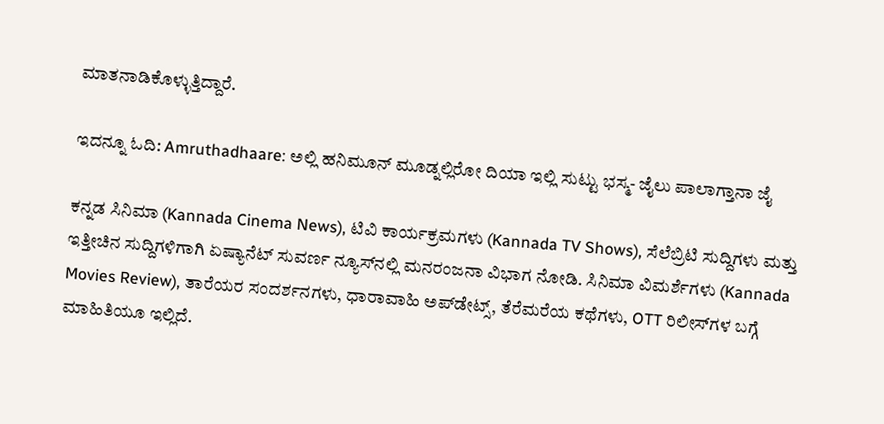ಮಾತನಾಡಿಕೊಳ್ಳುತ್ತಿದ್ದಾರೆ.

ಇದನ್ನೂ ಓದಿ: Amruthadhaare: ಅಲ್ಲಿ ಹನಿಮೂನ್ ಮೂಡ್ನಲ್ಲಿರೋ ದಿಯಾ ಇಲ್ಲಿ ಸುಟ್ಟು ಭಸ್ಮ- ಜೈಲು ಪಾಲಾಗ್ತಾನಾ ಜೈ

ಕನ್ನಡ ಸಿನಿಮಾ (Kannada Cinema News), ಟಿವಿ ಕಾರ್ಯಕ್ರಮಗಳು (Kannada TV Shows), ಸೆಲೆಬ್ರಿಟಿ ಸುದ್ದಿಗಳು ಮತ್ತು ಇತ್ತೀಚಿನ ಸುದ್ದಿಗಳಿಗಾಗಿ ಏಷ್ಯಾನೆಟ್ ಸುವರ್ಣ ನ್ಯೂಸ್‌ನಲ್ಲಿ ಮನರಂಜನಾ ವಿಭಾಗ ನೋಡಿ. ಸಿನಿಮಾ ವಿಮರ್ಶೆಗಳು (Kannada Movies Review), ತಾರೆಯರ ಸಂದರ್ಶನಗಳು, ಧಾರಾವಾಹಿ ಅಪ್‌ಡೇಟ್ಸ್‌, ತೆರೆಮರೆಯ ಕಥೆಗಳು, OTT ರಿಲೀಸ್‌ಗಳ ಬಗ್ಗೆ ಮಾಹಿತಿಯೂ ಇಲ್ಲಿದೆ.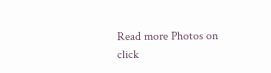Read more Photos on
click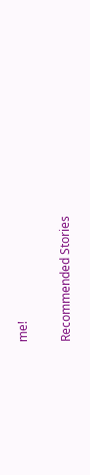me!

Recommended Stories